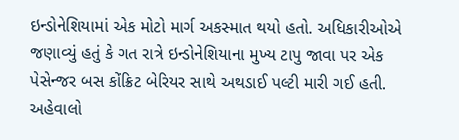ઇન્ડોનેશિયામાં એક મોટો માર્ગ અકસ્માત થયો હતો. અધિકારીઓએ જણાવ્યું હતું કે ગત રાત્રે ઇન્ડોનેશિયાના મુખ્ય ટાપુ જાવા પર એક પેસેન્જર બસ કોંક્રિટ બેરિયર સાથે અથડાઈ પલ્ટી મારી ગઈ હતી. અહેવાલો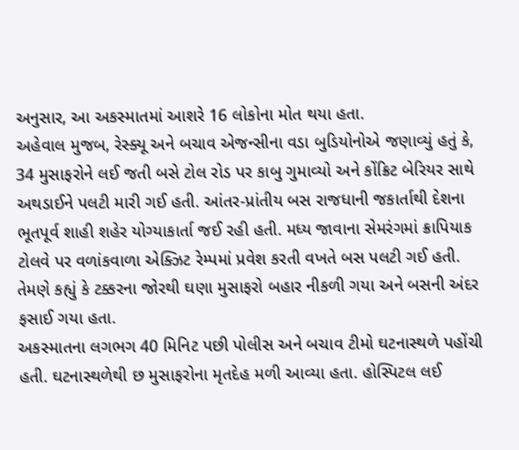અનુસાર, આ અકસ્માતમાં આશરે 16 લોકોના મોત થયા હતા.
અહેવાલ મુજબ, રેસ્ક્યૂ અને બચાવ એજન્સીના વડા બુડિયોનોએ જણાવ્યું હતું કે, 34 મુસાફરોને લઈ જતી બસે ટોલ રોડ પર કાબુ ગુમાવ્યો અને કોંક્રિટ બેરિયર સાથે અથડાઈને પલટી મારી ગઈ હતી. આંતર-પ્રાંતીય બસ રાજધાની જકાર્તાથી દેશના ભૂતપૂર્વ શાહી શહેર યોગ્યાકાર્તા જઈ રહી હતી. મધ્ય જાવાના સેમરંગમાં ક્રાપિયાક ટોલવે પર વળાંકવાળા એક્ઝિટ રેમ્પમાં પ્રવેશ કરતી વખતે બસ પલટી ગઈ હતી. તેમણે કહ્યું કે ટક્કરના જોરથી ઘણા મુસાફરો બહાર નીકળી ગયા અને બસની અંદર ફસાઈ ગયા હતા.
અકસ્માતના લગભગ 40 મિનિટ પછી પોલીસ અને બચાવ ટીમો ઘટનાસ્થળે પહોંચી હતી. ઘટનાસ્થળેથી છ મુસાફરોના મૃતદેહ મળી આવ્યા હતા. હોસ્પિટલ લઈ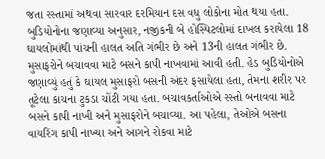જતા રસ્તામાં અથવા સારવાર દરમિયાન દસ વધુ લોકોના મોત થયા હતા. બુડિયોનોના જણાવ્યા અનુસાર, નજીકની બે હોસ્પિટલોમાં દાખલ કરાયેલા 18 ઘાયલોમાંથી પાંચની હાલત અતિ ગંભીર છે અને 13ની હાલત ગંભીર છે.
મુસાફરોને બચાવવા માટે બસને કાપી નાખવામાં આવી હતી. હેડ બુડિયોનોએ જણાવ્યું હતું કે ઘાયલ મુસાફરો બસની અંદર ફસાયેલા હતા, તેમના શરીર પર તૂટેલા કાચના ટુકડા ચોંટી ગયા હતા. બચાવકર્તાઓએ રસ્તો બનાવવા માટે બસને કાપી નાખી અને મુસાફરોને બચાવ્યા. આ પહેલા, તેઓએ બસના વાયરિંગ કાપી નાખ્યા અને આગને રોકવા માટે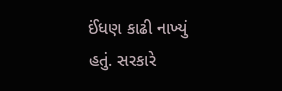ઈંધણ કાઢી નાખ્યું હતું. સરકારે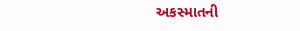અકસ્માતની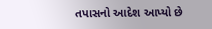તપાસનો આદેશ આપ્યો છે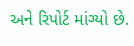અને રિપોર્ટ માંગ્યો છે.